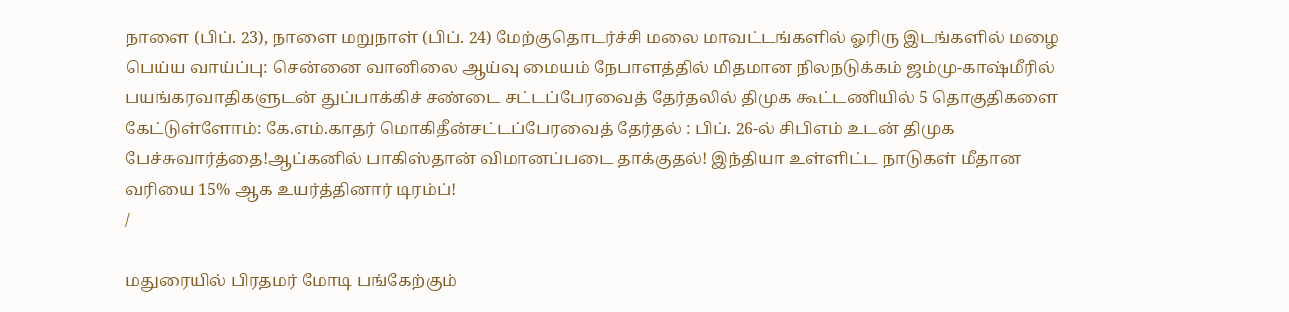நாளை (பிப். 23), நாளை மறுநாள் (பிப். 24) மேற்குதொடர்ச்சி மலை மாவட்டங்களில் ஓரிரு இடங்களில் மழை பெய்ய வாய்ப்பு: சென்னை வானிலை ஆய்வு மையம் நேபாளத்தில் மிதமான நிலநடுக்கம் ஜம்மு-காஷ்மீரில் பயங்கரவாதிகளுடன் துப்பாக்கிச் சண்டை சட்டப்பேரவைத் தேர்தலில் திமுக கூட்டணியில் 5 தொகுதிகளை கேட்டுள்ளோம்: கே.எம்.காதர் மொகிதீன்சட்டப்பேரவைத் தேர்தல் : பிப். 26-ல் சிபிஎம் உடன் திமுக பேச்சுவார்த்தை!ஆப்கனில் பாகிஸ்தான் விமானப்படை தாக்குதல்! இந்தியா உள்ளிட்ட நாடுகள் மீதான வரியை 15% ஆக உயர்த்தினார் டிரம்ப்!
/

மதுரையில் பிரதமர் மோடி பங்கேற்கும்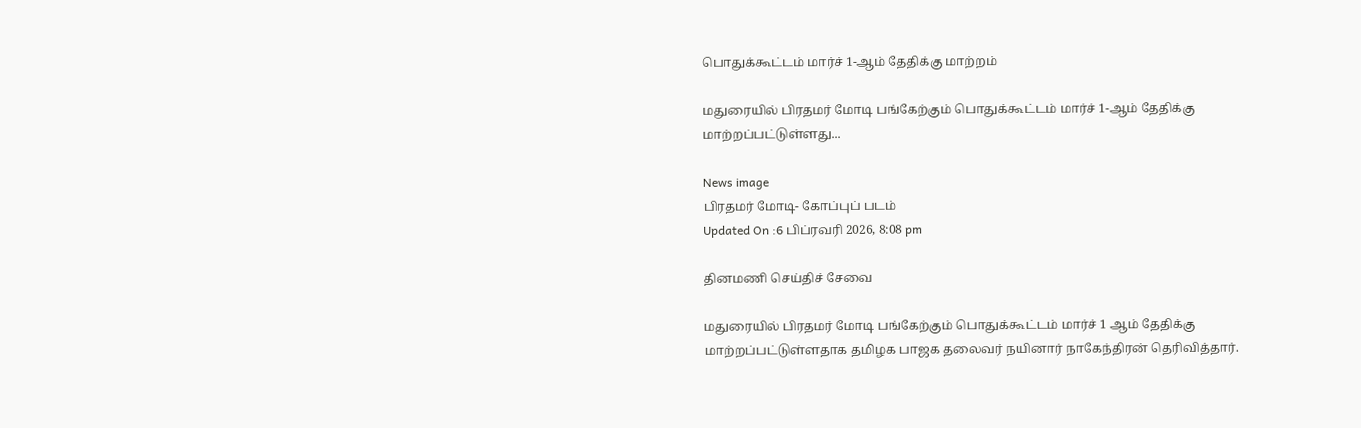பொதுக்கூட்டம் மார்ச் 1-ஆம் தேதிக்கு மாற்றம்

மதுரையில் பிரதமர் மோடி பங்கேற்கும் பொதுக்கூட்டம் மார்ச் 1-ஆம் தேதிக்கு மாற்றப்பட்டுள்ளது...

News image
பிரதமர் மோடி- கோப்புப் படம்
Updated On :6 பிப்ரவரி 2026, 8:08 pm

தினமணி செய்திச் சேவை

மதுரையில் பிரதமர் மோடி பங்கேற்கும் பொதுக்கூட்டம் மார்ச் 1 ஆம் தேதிக்கு மாற்றப்பட்டுள்ளதாக தமிழக பாஜக தலைவர் நயினார் நாகேந்திரன் தெரிவித்தார்.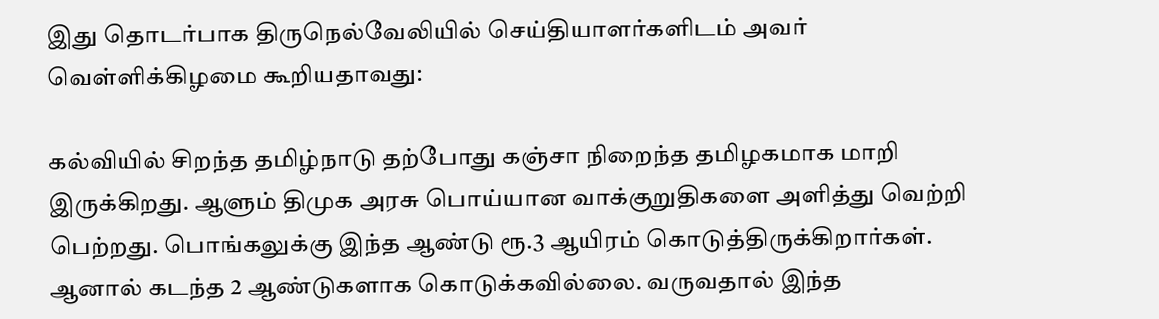இது தொடர்பாக திருநெல்வேலியில் செய்தியாளர்களிடம் அவர் வெள்ளிக்கிழமை கூறியதாவது:

கல்வியில் சிறந்த தமிழ்நாடு தற்போது கஞ்சா நிறைந்த தமிழகமாக மாறி இருக்கிறது. ஆளும் திமுக அரசு பொய்யான வாக்குறுதிகளை அளித்து வெற்றி பெற்றது. பொங்கலுக்கு இந்த ஆண்டு ரூ.3 ஆயிரம் கொடுத்திருக்கிறார்கள். ஆனால் கடந்த 2 ஆண்டுகளாக கொடுக்கவில்லை. வருவதால் இந்த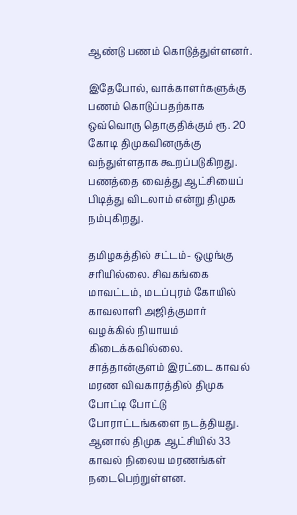ஆண்டு பணம் கொடுத்துள்ளனர்.

இதேபோல், வாக்காளர்களுக்கு பணம் கொடுப்பதற்காக ஒவ்வொரு தொகுதிக்கும் ரூ. 20 கோடி திமுகவினருக்கு வந்துள்ளதாக கூறப்படுகிறது. பணத்தை வைத்து ஆட்சியைப் பிடித்து விடலாம் என்று திமுக நம்புகிறது.

தமிழகத்தில் சட்டம்- ஒழுங்கு சரியில்லை. சிவகங்கை மாவட்டம், மடப்புரம் கோயில் காவலாளி அஜித்குமார் வழக்கில் நியாயம் கிடைக்கவில்லை. சாத்தான்குளம் இரட்டை காவல் மரண விவகாரத்தில் திமுக போட்டி போட்டு போராட்டங்களை நடத்தியது. ஆனால் திமுக ஆட்சியில் 33 காவல் நிலைய மரணங்கள் நடைபெற்றுள்ளன.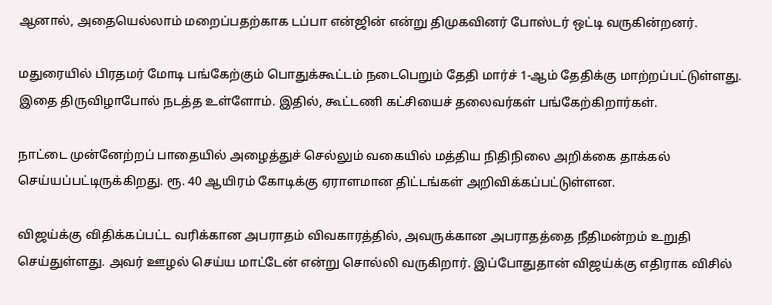ஆனால், அதையெல்லாம் மறைப்பதற்காக டப்பா என்ஜின் என்று திமுகவினர் போஸ்டர் ஒட்டி வருகின்றனர்.

மதுரையில் பிரதமர் மோடி பங்கேற்கும் பொதுக்கூட்டம் நடைபெறும் தேதி மார்ச் 1-ஆம் தேதிக்கு மாற்றப்பட்டுள்ளது. இதை திருவிழாபோல் நடத்த உள்ளோம். இதில், கூட்டணி கட்சியைச் தலைவர்கள் பங்கேற்கிறார்கள்.

நாட்டை முன்னேற்றப் பாதையில் அழைத்துச் செல்லும் வகையில் மத்திய நிதிநிலை அறிக்கை தாக்கல் செய்யப்பட்டிருக்கிறது. ரூ. 40 ஆயிரம் கோடிக்கு ஏராளமான திட்டங்கள் அறிவிக்கப்பட்டுள்ளன.

விஜய்க்கு விதிக்கப்பட்ட வரிக்கான அபராதம் விவகாரத்தில், அவருக்கான அபராதத்தை நீதிமன்றம் உறுதி செய்துள்ளது. அவர் ஊழல் செய்ய மாட்டேன் என்று சொல்லி வருகிறார். இப்போதுதான் விஜய்க்கு எதிராக விசில்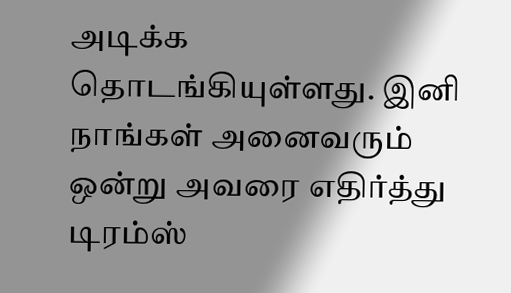அடிக்க தொடங்கியுள்ளது. இனி நாங்கள் அனைவரும் ஒன்று அவரை எதிர்த்து டிரம்ஸ்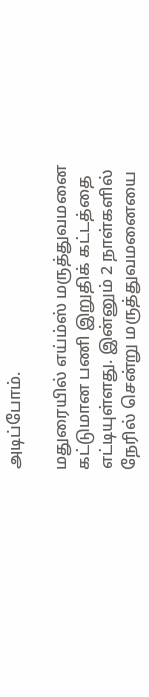அடிப்போம்.

மதுரையில் எய்ம்ஸ் மருத்துவமனை கட்டுமான பணி இறுதிக் கட்டத்தை எட்டியுள்ளது. இன்னும் 2 நாள்களில் நேரில் சென்று மருத்துவமனையை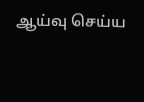ஆய்வு செய்ய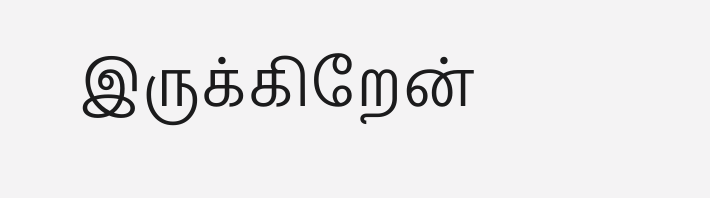இருக்கிறேன்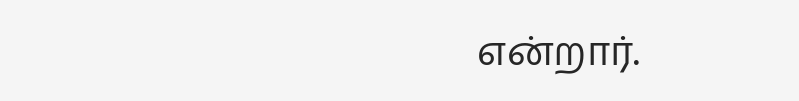என்றார்.